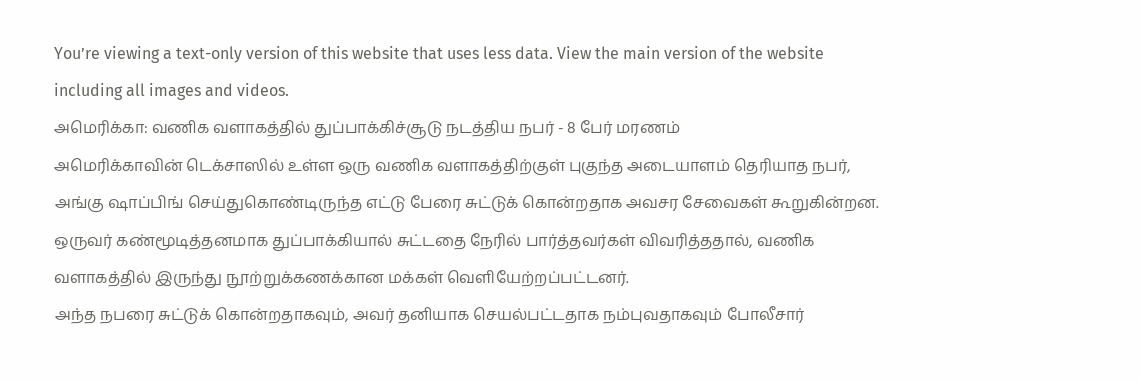You’re viewing a text-only version of this website that uses less data. View the main version of the website including all images and videos.
அமெரிக்கா: வணிக வளாகத்தில் துப்பாக்கிச்சூடு நடத்திய நபர் - 8 பேர் மரணம்
அமெரிக்காவின் டெக்சாஸில் உள்ள ஒரு வணிக வளாகத்திற்குள் புகுந்த அடையாளம் தெரியாத நபர், அங்கு ஷாப்பிங் செய்துகொண்டிருந்த எட்டு பேரை சுட்டுக் கொன்றதாக அவசர சேவைகள் கூறுகின்றன.
ஒருவர் கண்மூடித்தனமாக துப்பாக்கியால் சுட்டதை நேரில் பார்த்தவர்கள் விவரித்ததால், வணிக வளாகத்தில் இருந்து நூற்றுக்கணக்கான மக்கள் வெளியேற்றப்பட்டனர்.
அந்த நபரை சுட்டுக் கொன்றதாகவும், அவர் தனியாக செயல்பட்டதாக நம்புவதாகவும் போலீசார்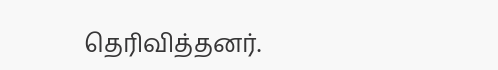தெரிவித்தனர்.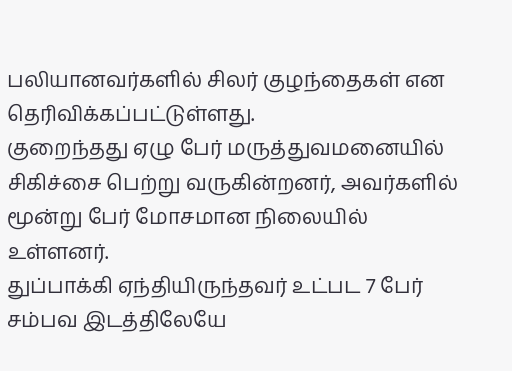பலியானவர்களில் சிலர் குழந்தைகள் என தெரிவிக்கப்பட்டுள்ளது.
குறைந்தது ஏழு பேர் மருத்துவமனையில் சிகிச்சை பெற்று வருகின்றனர், அவர்களில் மூன்று பேர் மோசமான நிலையில் உள்ளனர்.
துப்பாக்கி ஏந்தியிருந்தவர் உட்பட 7 பேர் சம்பவ இடத்திலேயே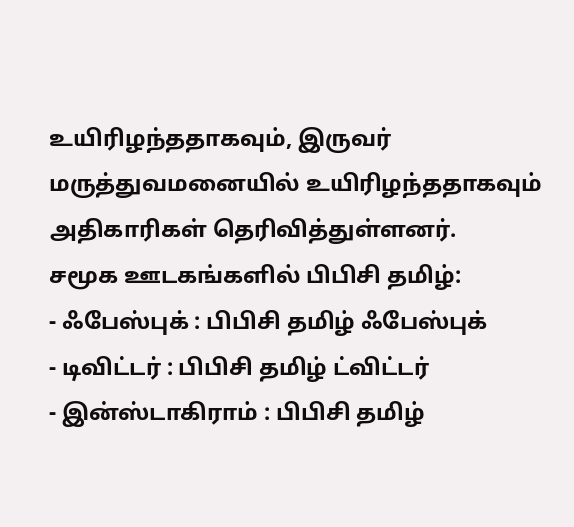உயிரிழந்ததாகவும், இருவர் மருத்துவமனையில் உயிரிழந்ததாகவும் அதிகாரிகள் தெரிவித்துள்ளனர்.
சமூக ஊடகங்களில் பிபிசி தமிழ்:
- ஃபேஸ்புக் : பிபிசி தமிழ் ஃபேஸ்புக்
- டிவிட்டர் : பிபிசி தமிழ் ட்விட்டர்
- இன்ஸ்டாகிராம் : பிபிசி தமிழ்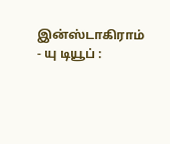இன்ஸ்டாகிராம்
- யு டியூப் :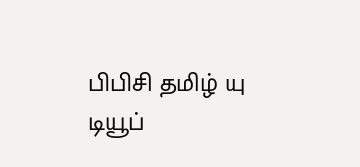பிபிசி தமிழ் யு டியூப்